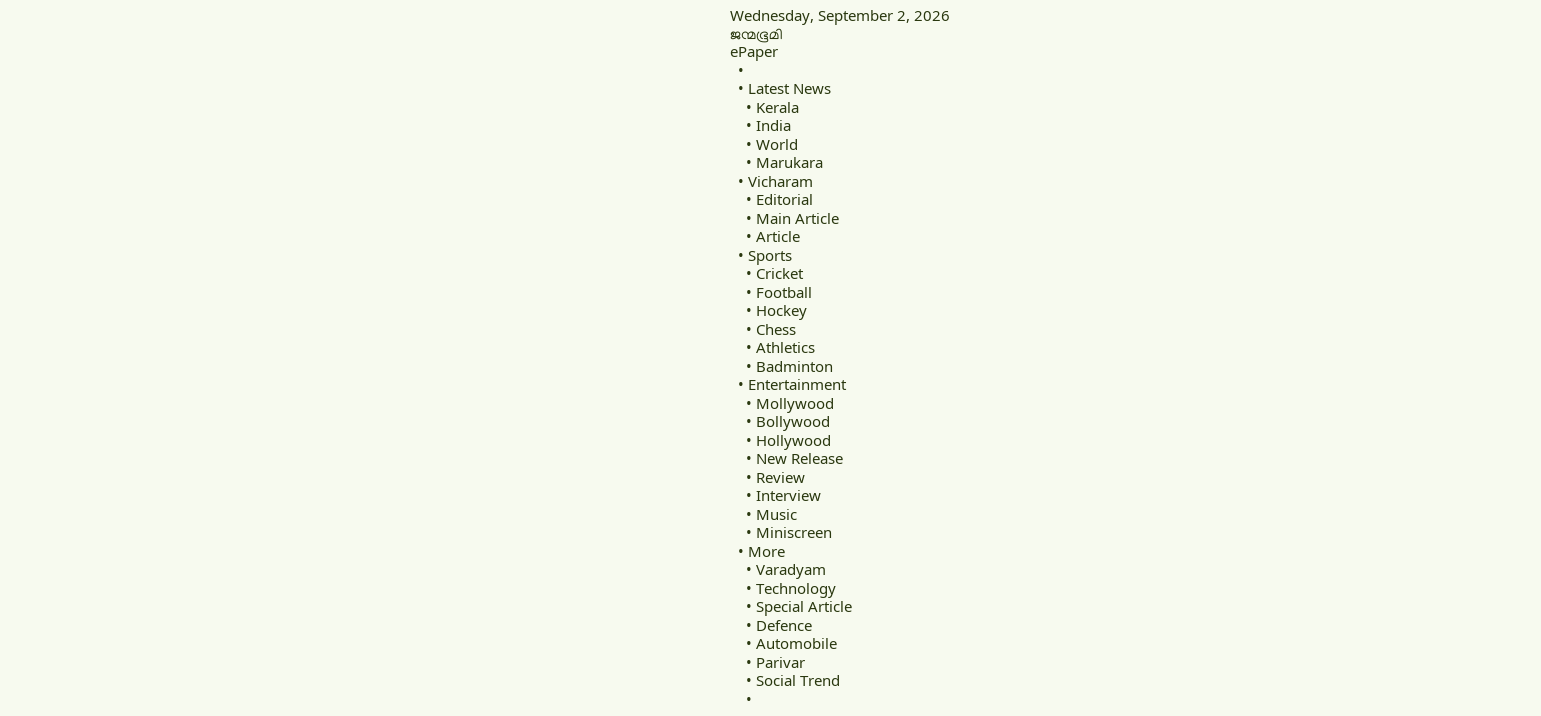Wednesday, September 2, 2026
ജന്മഭൂമി
ePaper
  •
  • Latest News
    • Kerala
    • India
    • World
    • Marukara
  • Vicharam
    • Editorial
    • Main Article
    • Article
  • Sports
    • Cricket
    • Football
    • Hockey
    • Chess
    • Athletics
    • Badminton
  • Entertainment
    • Mollywood
    • Bollywood
    • Hollywood
    • New Release
    • Review
    • Interview
    • Music
    • Miniscreen
  • More
    • Varadyam
    • Technology
    • Special Article
    • Defence
    • Automobile
    • Parivar
    • Social Trend
    •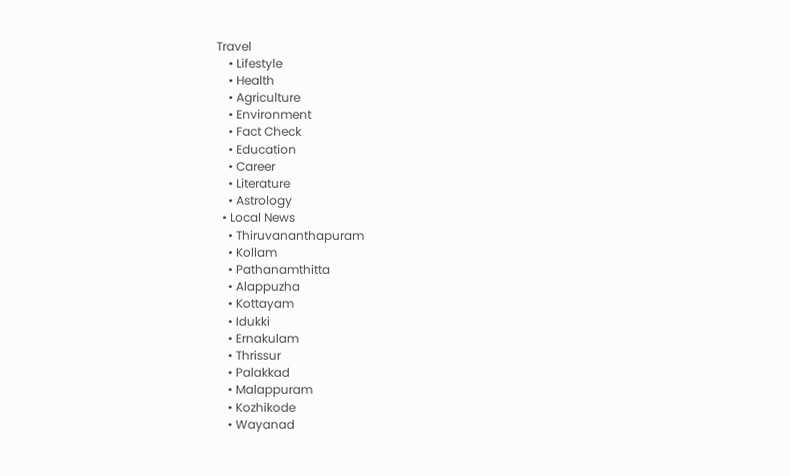Travel
    • Lifestyle
    • Health
    • Agriculture
    • Environment
    • Fact Check
    • Education
    • Career
    • Literature
    • Astrology
  • Local News
    • Thiruvananthapuram
    • Kollam
    • Pathanamthitta
    • Alappuzha
    • Kottayam
    • Idukki
    • Ernakulam
    • Thrissur
    • Palakkad
    • Malappuram
    • Kozhikode
    • Wayanad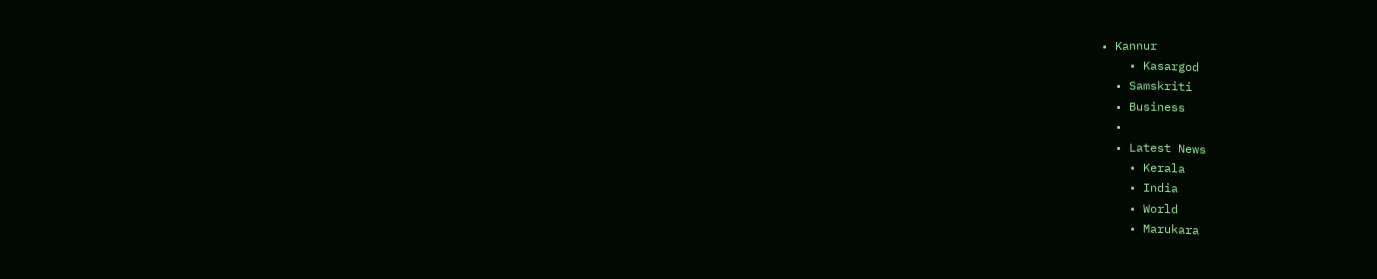• Kannur
    • Kasargod
  • Samskriti
  • Business
  •
  • Latest News
    • Kerala
    • India
    • World
    • Marukara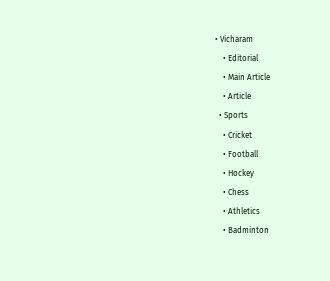• Vicharam
    • Editorial
    • Main Article
    • Article
  • Sports
    • Cricket
    • Football
    • Hockey
    • Chess
    • Athletics
    • Badminton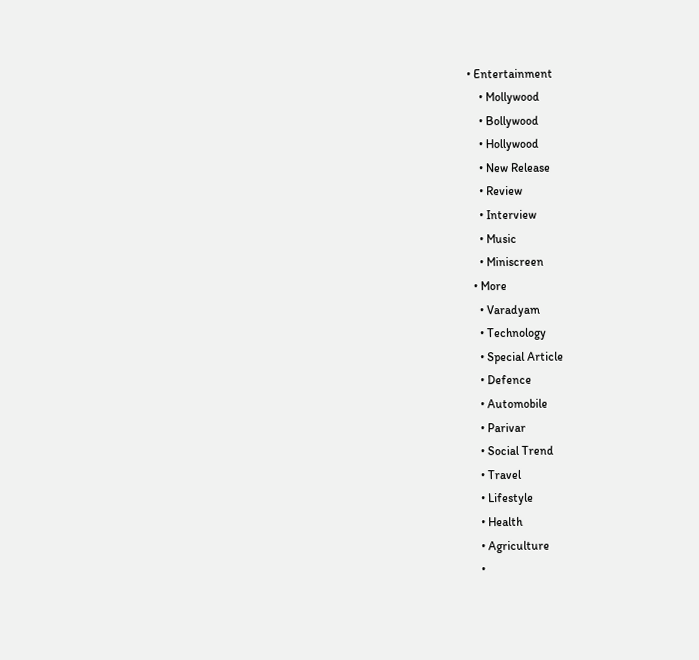• Entertainment
    • Mollywood
    • Bollywood
    • Hollywood
    • New Release
    • Review
    • Interview
    • Music
    • Miniscreen
  • More
    • Varadyam
    • Technology
    • Special Article
    • Defence
    • Automobile
    • Parivar
    • Social Trend
    • Travel
    • Lifestyle
    • Health
    • Agriculture
    •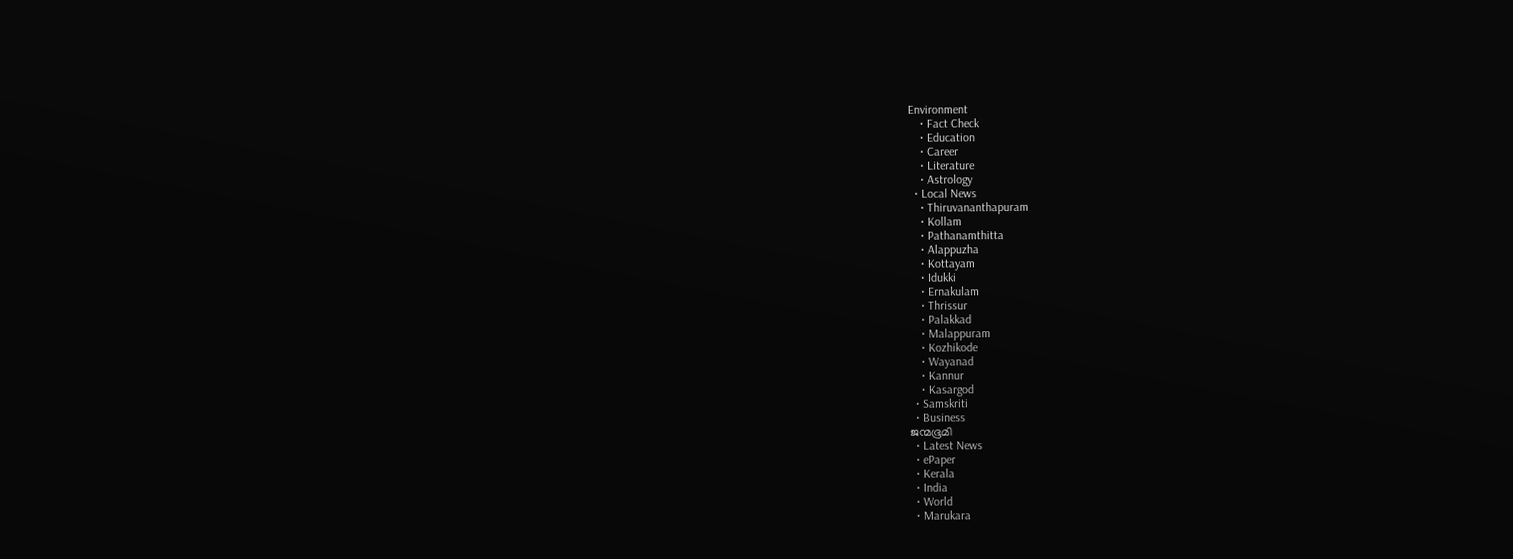Environment
    • Fact Check
    • Education
    • Career
    • Literature
    • Astrology
  • Local News
    • Thiruvananthapuram
    • Kollam
    • Pathanamthitta
    • Alappuzha
    • Kottayam
    • Idukki
    • Ernakulam
    • Thrissur
    • Palakkad
    • Malappuram
    • Kozhikode
    • Wayanad
    • Kannur
    • Kasargod
  • Samskriti
  • Business
ജന്മഭൂമി
  • Latest News
  • ePaper
  • Kerala
  • India
  • World
  • Marukara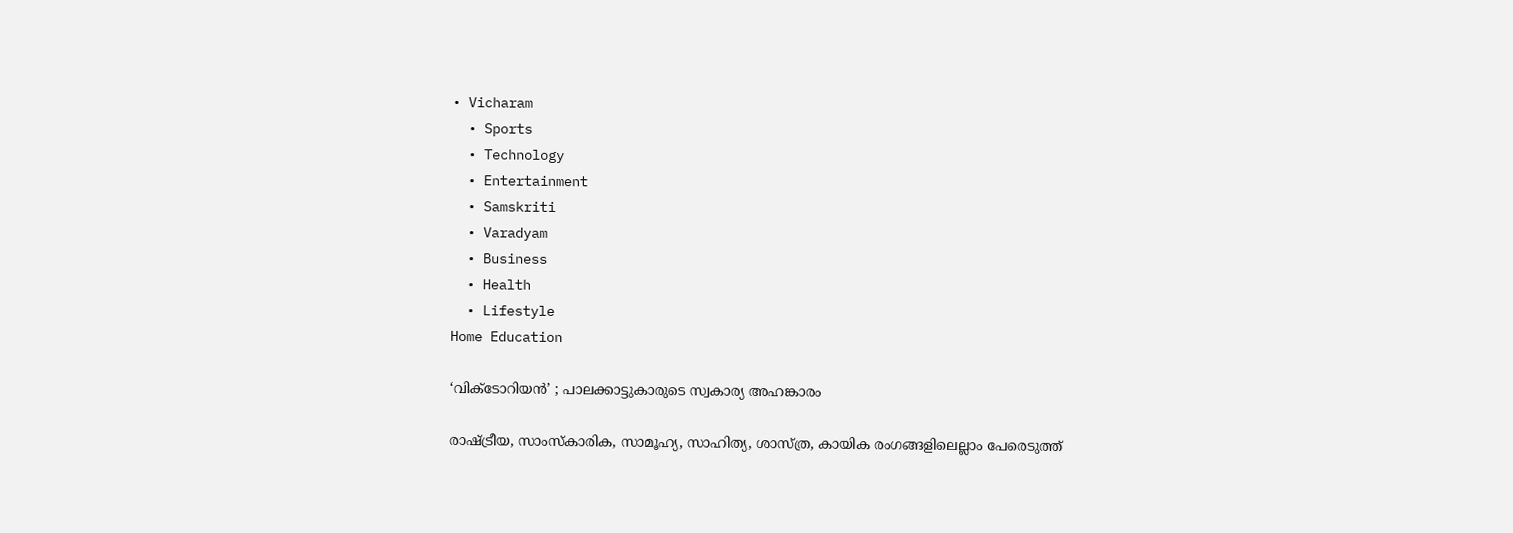• Vicharam
  • Sports
  • Technology
  • Entertainment
  • Samskriti
  • Varadyam
  • Business
  • Health
  • Lifestyle
Home Education

‘വിക്ടോറിയന്‍’ ; പാലക്കാട്ടുകാരുടെ സ്വകാര്യ അഹങ്കാരം

രാഷ്‌ട്രീയ, സാംസ്‌കാരിക, സാമൂഹ്യ, സാഹിത്യ, ശാസ്ത്ര, കായിക രംഗങ്ങളിലെല്ലാം പേരെടുത്ത്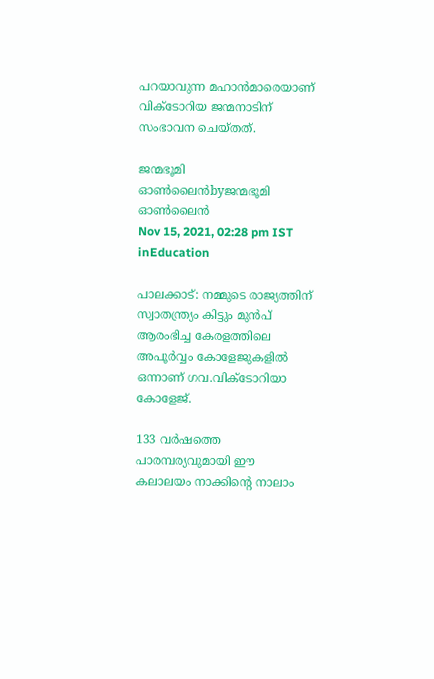പറയാവുന്ന മഹാന്‍മാരെയാണ് വിക്ടോറിയ ജന്മനാടിന് സംഭാവന ചെയ്തത്.

ജന്മഭൂമി ഓണ്‍ലൈന്‍byജന്മഭൂമി ഓണ്‍ലൈന്‍
Nov 15, 2021, 02:28 pm IST
inEducation

പാലക്കാട്: നമ്മുടെ രാജ്യത്തിന് സ്വാതന്ത്ര്യം കിട്ടും മുന്‍പ് ആരംഭിച്ച കേരളത്തിലെ അപൂര്‍വ്വം കോളേജുകളില്‍ ഒന്നാണ് ഗവ.വിക്ടോറിയാ കോളേജ്.

133 വര്‍ഷത്തെ പാരമ്പര്യവുമായി ഈ കലാലയം നാക്കിന്റെ നാലാം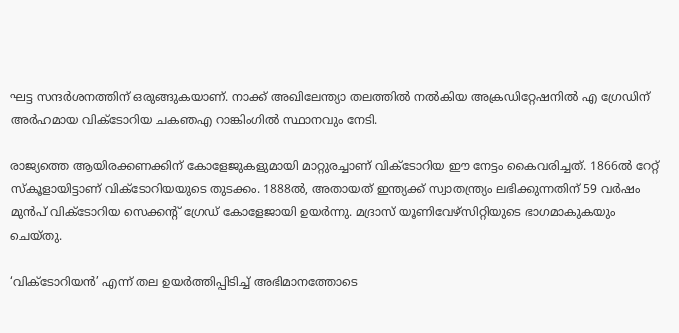ഘട്ട സന്ദര്‍ശനത്തിന് ഒരുങ്ങുകയാണ്. നാക്ക് അഖിലേന്ത്യാ തലത്തില്‍ നല്‍കിയ അക്രഡിറ്റേഷനില്‍ എ ഗ്രേഡിന് അര്‍ഹമായ വിക്ടോറിയ ചകഞഎ റാങ്കിംഗില്‍ സ്ഥാനവും നേടി.

രാജ്യത്തെ ആയിരക്കണക്കിന് കോളേജുകളുമായി മാറ്റുരച്ചാണ് വിക്ടോറിയ ഈ നേട്ടം കൈവരിച്ചത്. 1866ല്‍ റേറ്റ് സ്‌കൂളായിട്ടാണ് വിക്ടോറിയയുടെ തുടക്കം. 1888ല്‍, അതായത് ഇന്ത്യക്ക് സ്വാതന്ത്ര്യം ലഭിക്കുന്നതിന് 59 വര്‍ഷം മുന്‍പ് വിക്ടോറിയ സെക്കന്റ് ഗ്രേഡ് കോളേജായി ഉയര്‍ന്നു. മദ്രാസ് യൂണിവേഴ്‌സിറ്റിയുടെ ഭാഗമാകുകയും ചെയ്തു.

‘വിക്ടോറിയന്‍’ എന്ന് തല ഉയര്‍ത്തിപ്പിടിച്ച് അഭിമാനത്തോടെ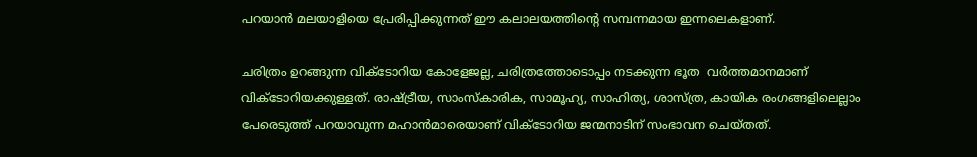പറയാന്‍ മലയാളിയെ പ്രേരിപ്പിക്കുന്നത് ഈ കലാലയത്തിന്റെ സമ്പന്നമായ ഇന്നലെകളാണ്.

ചരിത്രം ഉറങ്ങുന്ന വിക്ടോറിയ കോളേജല്ല, ചരിത്രത്തോടൊപ്പം നടക്കുന്ന ഭൂത  വര്‍ത്തമാനമാണ് വിക്ടോറിയക്കുള്ളത്. രാഷ്‌ട്രീയ, സാംസ്‌കാരിക, സാമൂഹ്യ, സാഹിത്യ, ശാസ്ത്ര, കായിക രംഗങ്ങളിലെല്ലാം പേരെടുത്ത് പറയാവുന്ന മഹാന്‍മാരെയാണ് വിക്ടോറിയ ജന്മനാടിന് സംഭാവന ചെയ്തത്.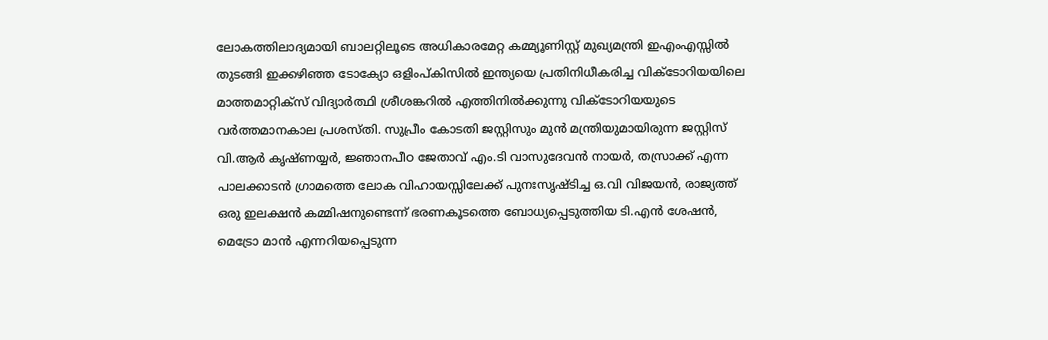ലോകത്തിലാദ്യമായി ബാലറ്റിലൂടെ അധികാരമേറ്റ കമ്മ്യൂണിസ്റ്റ് മുഖ്യമന്ത്രി ഇഎംഎസ്സില്‍ തുടങ്ങി ഇക്കഴിഞ്ഞ ടോക്യോ ഒളിംപ്കിസില്‍ ഇന്ത്യയെ പ്രതിനിധീകരിച്ച വിക്ടോറിയയിലെ മാത്തമാറ്റിക്‌സ് വിദ്യാര്‍ത്ഥി ശ്രീശങ്കറില്‍ എത്തിനില്‍ക്കുന്നു വിക്ടോറിയയുടെ വര്‍ത്തമാനകാല പ്രശസ്തി. സുപ്രീം കോടതി ജസ്റ്റിസും മുന്‍ മന്ത്രിയുമായിരുന്ന ജസ്റ്റിസ് വി.ആര്‍ കൃഷ്ണയ്യര്‍, ജ്ഞാനപീഠ ജേതാവ് എം.ടി വാസുദേവന്‍ നായര്‍, തസ്രാക്ക് എന്ന പാലക്കാടന്‍ ഗ്രാമത്തെ ലോക വിഹായസ്സിലേക്ക് പുനഃസൃഷ്ടിച്ച ഒ.വി വിജയന്‍, രാജ്യത്ത് ഒരു ഇലക്ഷന്‍ കമ്മിഷനുണ്ടെന്ന് ഭരണകൂടത്തെ ബോധ്യപ്പെടുത്തിയ ടി.എന്‍ ശേഷന്‍, മെട്രോ മാന്‍ എന്നറിയപ്പെടുന്ന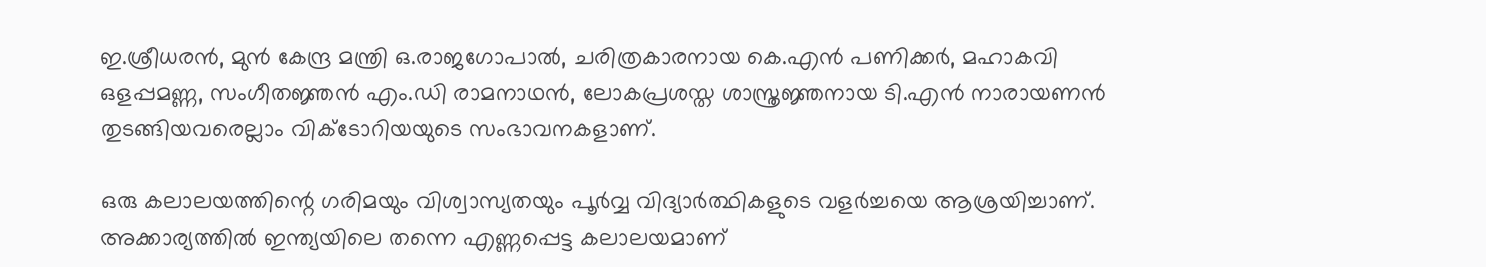ഇ.ശ്രീധരന്‍, മുന്‍ കേന്ദ്ര മന്ത്രി ഒ.രാജഗോപാല്‍, ചരിത്രകാരനായ കെ.എന്‍ പണിക്കര്‍, മഹാകവി ഒളപ്പമണ്ണ, സംഗീതജ്ഞന്‍ എം.ഡി രാമനാഥന്‍, ലോകപ്രശസ്ത ശാസ്ത്രജ്ഞനായ ടി.എന്‍ നാരായണന്‍ തുടങ്ങിയവരെല്ലാം വിക്ടോറിയയുടെ സംഭാവനകളാണ്.

ഒരു കലാലയത്തിന്റെ ഗരിമയും വിശ്വാസ്യതയും പൂര്‍വ്വ വിദ്യാര്‍ത്ഥികളുടെ വളര്‍ച്ചയെ ആശ്രയിച്ചാണ്. അക്കാര്യത്തില്‍ ഇന്ത്യയിലെ തന്നെ എണ്ണപ്പെട്ട കലാലയമാണ്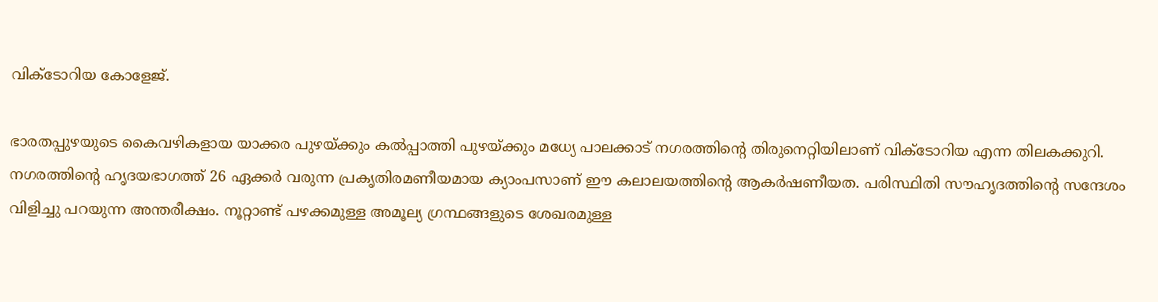വിക്ടോറിയ കോളേജ്.

ഭാരതപ്പുഴയുടെ കൈവഴികളായ യാക്കര പുഴയ്‌ക്കും കല്‍പ്പാത്തി പുഴയ്‌ക്കും മധ്യേ പാലക്കാട് നഗരത്തിന്റെ തിരുനെറ്റിയിലാണ് വിക്ടോറിയ എന്ന തിലകക്കുറി. നഗരത്തിന്റെ ഹൃദയഭാഗത്ത് 26 ഏക്കര്‍ വരുന്ന പ്രകൃതിരമണീയമായ ക്യാംപസാണ് ഈ കലാലയത്തിന്റെ ആകര്‍ഷണീയത. പരിസ്ഥിതി സൗഹൃദത്തിന്റെ സന്ദേശം വിളിച്ചു പറയുന്ന അന്തരീക്ഷം. നൂറ്റാണ്ട് പഴക്കമുള്ള അമൂല്യ ഗ്രന്ഥങ്ങളുടെ ശേഖരമുള്ള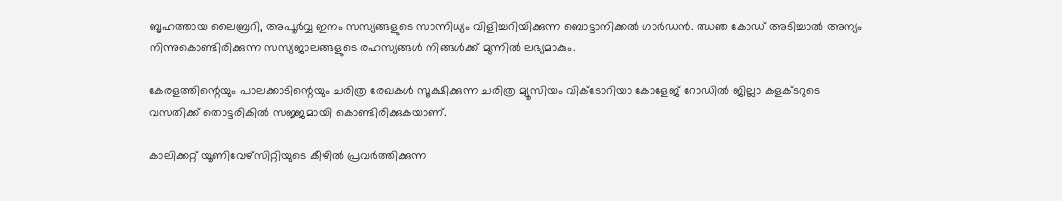ബൃഹത്തായ ലൈബ്രറി, അപൂര്‍വ്വ ഇനം സസ്യങ്ങളുടെ സാന്നിധ്യം വിളിച്ചറിയിക്കുന്ന ബൊട്ടാനിക്കല്‍ ഗാര്‍ഡന്‍. ഝഞ കോഡ് അടിച്ചാല്‍ അന്യം നിന്നുകൊണ്ടിരിക്കുന്ന സസ്യജാലങ്ങളുടെ രഹസ്യങ്ങള്‍ നിങ്ങള്‍ക്ക് മുന്നില്‍ ലഭ്യമാകും.

കേരളത്തിന്റെയും പാലക്കാടിന്റെയും ചരിത്ര രേഖകള്‍ സൂക്ഷിക്കുന്ന ചരിത്ര മ്യൂസിയം വിക്ടോറിയാ കോളേജ് റോഡില്‍ ജില്ലാ കളക്ടറുടെ വസതിക്ക് തൊട്ടരികില്‍ സജ്ജമായി കൊണ്ടിരിക്കുകയാണ്.

കാലിക്കറ്റ് യൂണിവേഴ്‌സിറ്റിയുടെ കീഴില്‍ പ്രവര്‍ത്തിക്കുന്ന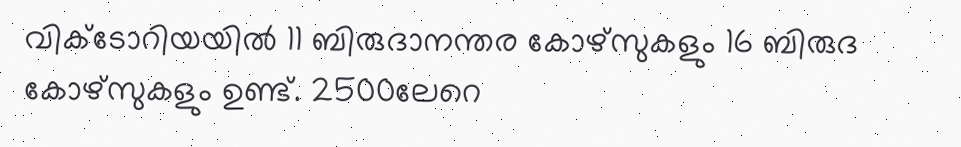വിക്ടോറിയയില്‍ 11 ബിരുദാനന്തര കോഴ്‌സുകളും 16 ബിരുദ കോഴ്‌സുകളും ഉണ്ട്. 2500ലേറെ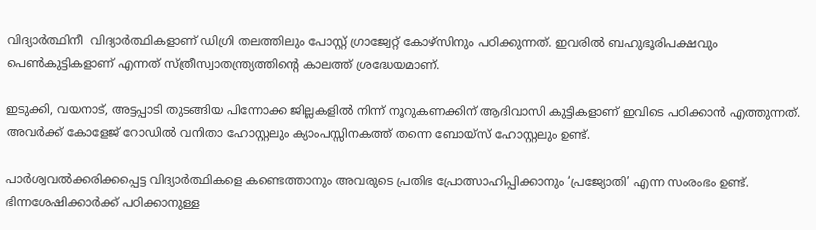വിദ്യാര്‍ത്ഥിനീ  വിദ്യാര്‍ത്ഥികളാണ് ഡിഗ്രി തലത്തിലും പോസ്റ്റ് ഗ്രാജ്വേറ്റ് കോഴ്‌സിനും പഠിക്കുന്നത്. ഇവരില്‍ ബഹുഭൂരിപക്ഷവും പെണ്‍കുട്ടികളാണ് എന്നത് സ്ത്രീസ്വാതന്ത്ര്യത്തിന്റെ കാലത്ത് ശ്രദ്ധേയമാണ്.

ഇടുക്കി, വയനാട്, അട്ടപ്പാടി തുടങ്ങിയ പിന്നോക്ക ജില്ലകളില്‍ നിന്ന് നൂറുകണക്കിന് ആദിവാസി കുട്ടികളാണ് ഇവിടെ പഠിക്കാന്‍ എത്തുന്നത്. അവര്‍ക്ക് കോളേജ് റോഡില്‍ വനിതാ ഹോസ്റ്റലും ക്യാംപസ്സിനകത്ത് തന്നെ ബോയ്‌സ് ഹോസ്റ്റലും ഉണ്ട്.

പാര്‍ശ്വവല്‍ക്കരിക്കപ്പെട്ട വിദ്യാര്‍ത്ഥികളെ കണ്ടെത്താനും അവരുടെ പ്രതിഭ പ്രോത്സാഹിപ്പിക്കാനും ‘പ്രജ്യോതി’ എന്ന സംരംഭം ഉണ്ട്. ഭിന്നശേഷിക്കാര്‍ക്ക് പഠിക്കാനുള്ള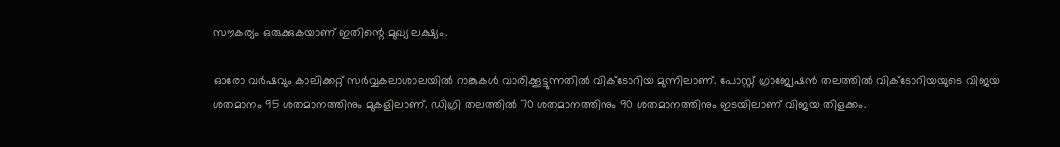സൗകര്യം ഒരുക്കുകയാണ് ഇതിന്റെ മുഖ്യ ലക്ഷ്യം.

ഓരോ വര്‍ഷവും കാലിക്കറ്റ് സര്‍വ്വകലാശാലയില്‍ റാങ്കുകള്‍ വാരിക്കൂട്ടുന്നതില്‍ വിക്ടോറിയ മുന്നിലാണ്. പോസ്റ്റ് ഗ്രാജ്വേഷന്‍ തലത്തില്‍ വിക്ടോറിയയുടെ വിജയ ശതമാനം 95 ശതമാനത്തിനും മുകളിലാണ്. ഡിഗ്രി തലത്തില്‍ 70 ശതമാനത്തിനും 90 ശതമാനത്തിനും ഇടയിലാണ് വിജയ തിളക്കം.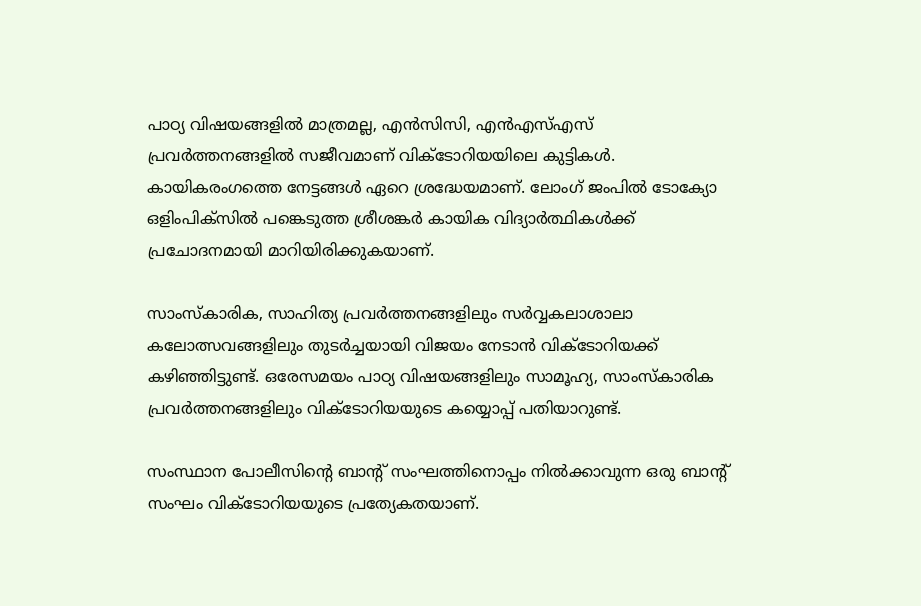പാഠ്യ വിഷയങ്ങളില്‍ മാത്രമല്ല, എന്‍സിസി, എന്‍എസ്എസ് പ്രവര്‍ത്തനങ്ങളില്‍ സജീവമാണ് വിക്ടോറിയയിലെ കുട്ടികള്‍. കായികരംഗത്തെ നേട്ടങ്ങള്‍ ഏറെ ശ്രദ്ധേയമാണ്. ലോംഗ് ജംപില്‍ ടോക്യോ ഒളിംപിക്‌സില്‍ പങ്കെടുത്ത ശ്രീശങ്കര്‍ കായിക വിദ്യാര്‍ത്ഥികള്‍ക്ക് പ്രചോദനമായി മാറിയിരിക്കുകയാണ്.

സാംസ്‌കാരിക, സാഹിത്യ പ്രവര്‍ത്തനങ്ങളിലും സര്‍വ്വകലാശാലാ കലോത്സവങ്ങളിലും തുടര്‍ച്ചയായി വിജയം നേടാന്‍ വിക്ടോറിയക്ക് കഴിഞ്ഞിട്ടുണ്ട്. ഒരേസമയം പാഠ്യ വിഷയങ്ങളിലും സാമൂഹ്യ, സാംസ്‌കാരിക പ്രവര്‍ത്തനങ്ങളിലും വിക്ടോറിയയുടെ കയ്യൊപ്പ് പതിയാറുണ്ട്.

സംസ്ഥാന പോലീസിന്റെ ബാന്റ് സംഘത്തിനൊപ്പം നില്‍ക്കാവുന്ന ഒരു ബാന്റ് സംഘം വിക്ടോറിയയുടെ പ്രത്യേകതയാണ്.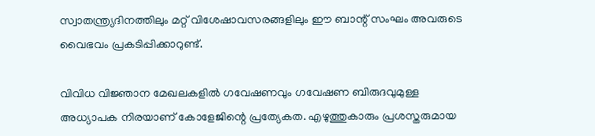സ്വാതന്ത്ര്യദിനത്തിലും മറ്റ് വിശേഷാവസരങ്ങളിലും ഈ ബാന്റ് സംഘം അവരുടെ വൈഭവം പ്രകടിപ്പിക്കാറുണ്ട്.

വിവിധ വിജ്ഞാന മേഖലകളില്‍ ഗവേഷണവും ഗവേഷണ ബിരുദവുമുള്ള അധ്യാപക നിരയാണ് കോളേജിന്റെ പ്രത്യേകത. എഴുത്തുകാരും പ്രശസ്തരുമായ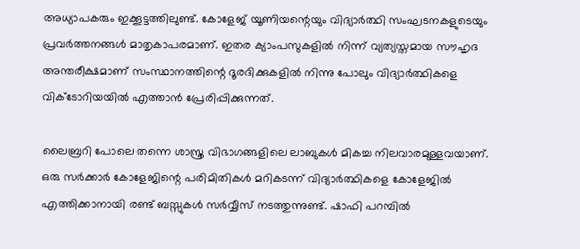അധ്യാപകരും ഇക്കൂട്ടത്തിലുണ്ട്. കോളേജ് യൂണിയന്റെയും വിദ്യാര്‍ത്ഥി സംഘടനകളുടെയും പ്രവര്‍ത്തനങ്ങള്‍ മാതൃകാപരമാണ്. ഇതര ക്യാംപസുകളില്‍ നിന്ന് വ്യത്യസ്തമായ സൗഹൃദ അന്തരീക്ഷമാണ് സംസ്ഥാനത്തിന്റെ ദൂരദിക്കുകളില്‍ നിന്നു പോലും വിദ്യാര്‍ത്ഥികളെ വിക്ടോറിയയില്‍ എത്താന്‍ പ്രേരിപ്പിക്കുന്നത്.

ലൈബ്രറി പോലെ തന്നെ ശാസ്ത്ര വിഭാഗങ്ങളിലെ ലാബുകള്‍ മികച്ച നിലവാരമുള്ളവയാണ്. ഒരു സര്‍ക്കാര്‍ കോളേജിന്റെ പരിമിതികള്‍ മറികടന്ന് വിദ്യാര്‍ത്ഥികളെ കോളേജില്‍ എത്തിക്കാനായി രണ്ട് ബസ്സുകള്‍ സര്‍വ്വീസ് നടത്തുന്നുണ്ട്. ഷാഫി പറമ്പില്‍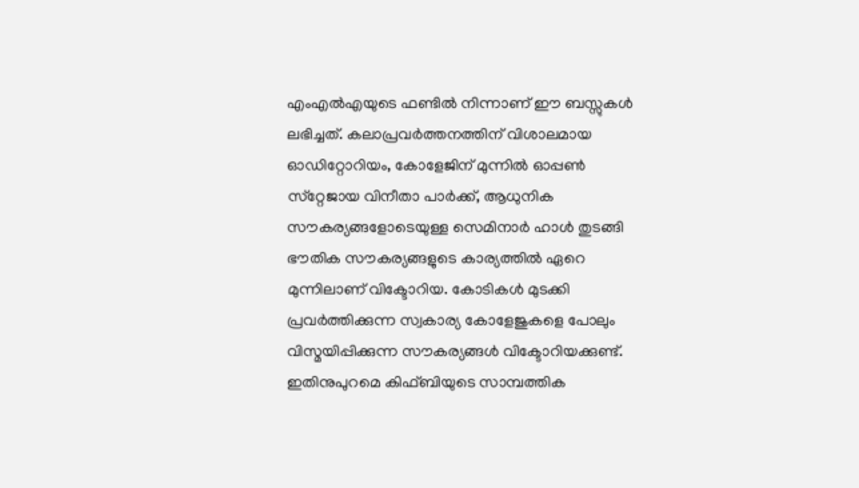എംഎല്‍എയുടെ ഫണ്ടില്‍ നിന്നാണ് ഈ ബസ്സുകള്‍ ലഭിച്ചത്. കലാപ്രവര്‍ത്തനത്തിന് വിശാലമായ ഓഡിറ്റോറിയം, കോളേജിന് മുന്നില്‍ ഓപ്പണ്‍ സ്‌റ്റേജായ വിനീതാ പാര്‍ക്ക്, ആധുനിക സൗകര്യങ്ങളോടെയുള്ള സെമിനാര്‍ ഹാള്‍ തുടങ്ങി ഭൗതിക സൗകര്യങ്ങളുടെ കാര്യത്തില്‍ ഏറെ മുന്നിലാണ് വിക്ടോറിയ. കോടികള്‍ മുടക്കി പ്രവര്‍ത്തിക്കുന്ന സ്വകാര്യ കോളേജുകളെ പോലും വിസ്മയിപ്പിക്കുന്ന സൗകര്യങ്ങള്‍ വിക്ടോറിയക്കുണ്ട്. ഇതിനുപുറമെ കിഫ്ബിയുടെ സാമ്പത്തിക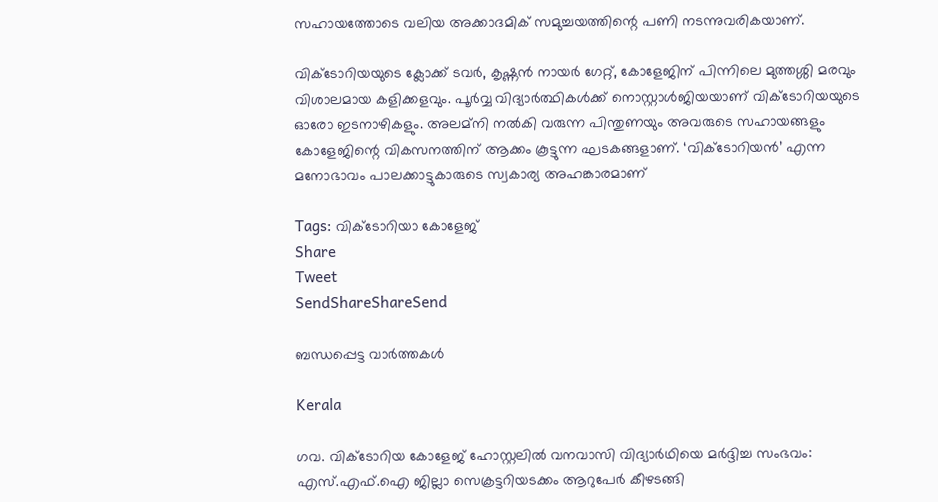സഹായത്തോടെ വലിയ അക്കാദമിക് സമുച്ചയത്തിന്റെ പണി നടന്നുവരികയാണ്.

വിക്ടോറിയയുടെ ക്ലോക്ക് ടവര്‍, കൃഷ്ണന്‍ നായര്‍ ഗേറ്റ്, കോളേജിന് പിന്നിലെ മുത്തശ്ശി മരവും വിശാലമായ കളിക്കളവും. പൂര്‍വ്വ വിദ്യാര്‍ത്ഥികള്‍ക്ക് നൊസ്റ്റാള്‍ജിയയാണ് വിക്ടോറിയയുടെ ഓരോ ഇടനാഴികളും. അലമ്‌നി നല്‍കി വരുന്ന പിന്തുണയും അവരുടെ സഹായങ്ങളും കോളേജിന്റെ വികസനത്തിന് ആക്കം കൂട്ടുന്ന ഘടകങ്ങളാണ്. ‘വിക്ടോറിയന്‍’ എന്ന മനോഭാവം പാലക്കാട്ടുകാരുടെ സ്വകാര്യ അഹങ്കാരമാണ്‌

Tags: വിക്ടോറിയാ കോളേജ്
Share
Tweet
SendShareShareSend

ബന്ധപ്പെട്ട വാര്‍ത്തകള്‍

Kerala

ഗവ. വിക്ടോറിയ കോളേജ് ഹോസ്റ്റലില്‍ വനവാസി വിദ്യാര്‍ഥിയെ മര്‍ദ്ദിച്ച സംഭവം: എസ്.എഫ്.ഐ ജില്ലാ സെക്രട്ടറിയടക്കം ആറുപേര്‍ കീഴടങ്ങി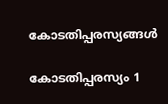കോടതിപ്പരസ്യങ്ങള്‍

കോടതിപ്പരസ്യം 1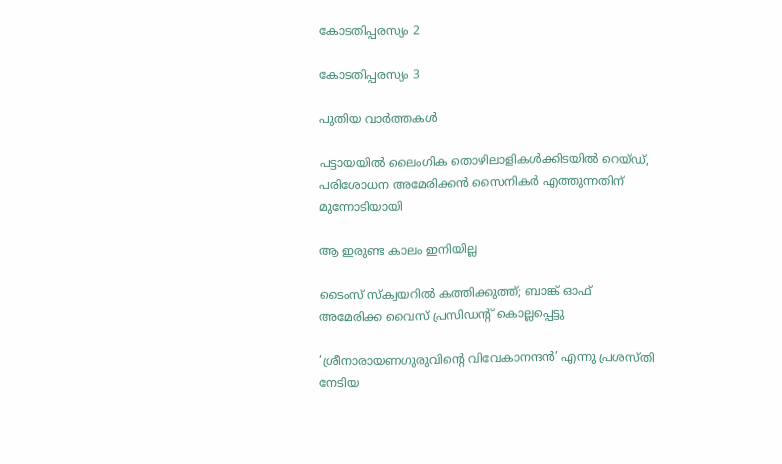കോടതിപ്പരസ്യം 2

കോടതിപ്പരസ്യം 3

പുതിയ വാര്‍ത്തകള്‍

പട്ടായയിൽ ലൈംഗിക തൊഴിലാളികൾക്കിടയിൽ റെയ്ഡ്, പരിശോധന അമേരിക്കൻ സൈനികർ എത്തുന്നതിന് മുന്നോടിയായി

ആ ഇരുണ്ട കാലം ഇനിയില്ല

ടൈംസ് സ്ക്വയറിൽ കത്തിക്കുത്ത്; ബാങ്ക് ഓഫ് അമേരിക്ക വൈസ് പ്രസിഡന്റ് കൊല്ലപ്പെട്ടു

‘ശ്രീനാരായണഗുരുവിന്റെ വിവേകാനന്ദന്‍’ എന്നു പ്രശസ്തി നേടിയ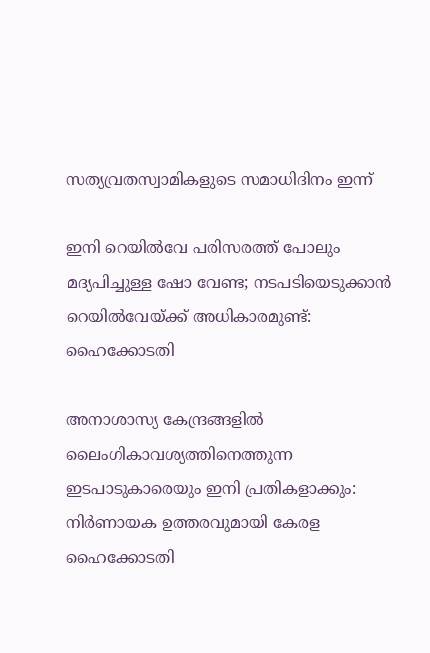സത്യവ്രതസ്വാമികളുടെ സമാധിദിനം ഇന്ന്

ഇനി റെയില്‍വേ പരിസരത്ത് പോലും മദ്യപിച്ചുള്ള ഷോ വേണ്ട; നടപടിയെടുക്കാൻ റെയിൽവേയ്‌ക്ക് അധികാരമുണ്ട്: ഹൈക്കോടതി

അനാശാസ്യ കേന്ദ്രങ്ങളിൽ ലൈംഗികാവശ്യത്തിനെത്തുന്ന ഇടപാടുകാരെയും ഇനി പ്രതികളാക്കും: നിർണായക ഉത്തരവുമായി കേരള ഹൈക്കോടതി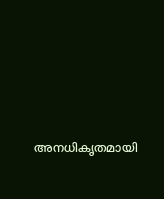അനധികൃതമായി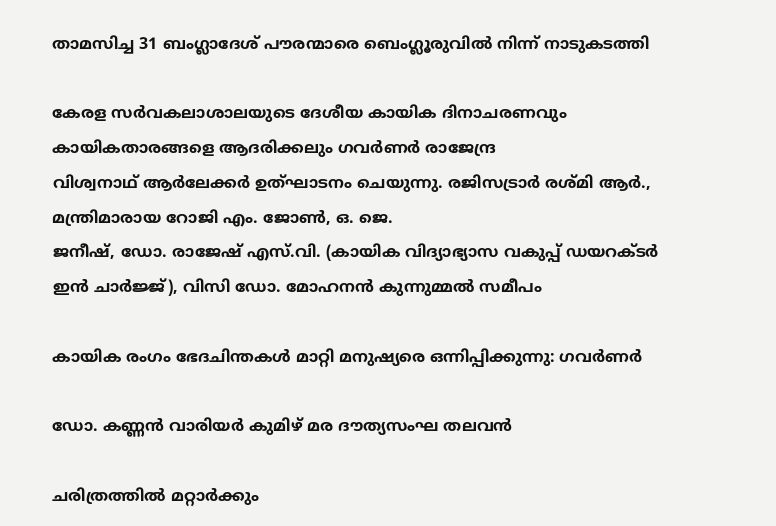താമസിച്ച 31 ബംഗ്ലാദേശ് പൗരന്മാരെ ബെംഗ്ലൂരുവില്‍ നിന്ന്‌ നാടുകടത്തി

കേരള സര്‍വകലാശാലയുടെ ദേശീയ കായിക ദിനാചരണവും കായികതാരങ്ങളെ ആദരിക്കലും ഗവര്‍ണര്‍ രാജേന്ദ്ര
വിശ്വനാഥ് ആര്‍ലേക്കര്‍ ഉത്ഘാടനം ചെയുന്നു. രജിസട്രാര്‍ രശ്മി ആര്‍., മന്ത്രിമാരായ റോജി എം. ജോണ്‍, ഒ. ജെ.
ജനീഷ്, ഡോ. രാജേഷ് എസ്.വി. (കായിക വിദ്യാഭ്യാസ വകുപ്പ് ഡയറക്ടര്‍ ഇന്‍ ചാര്‍ജ്ജ്), വിസി ഡോ. മോഹനന്‍ കുന്നുമ്മല്‍ സമീപം

കായിക രംഗം ഭേദചിന്തകള്‍ മാറ്റി മനുഷ്യരെ ഒന്നിപ്പിക്കുന്നു: ഗവര്‍ണര്‍

ഡോ. കണ്ണന്‍ വാരിയര്‍ കുമിഴ് മര ദൗത്യസംഘ തലവന്‍

ചരിത്രത്തില്‍ മറ്റാര്‍ക്കും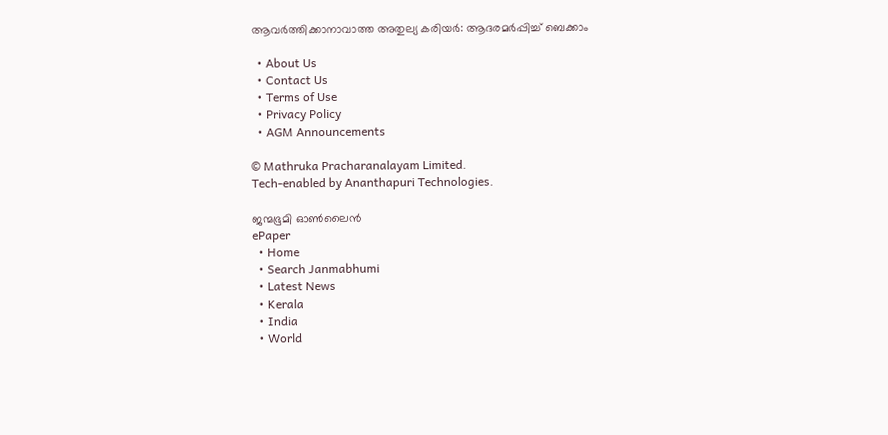ആവര്‍ത്തിക്കാനാവാത്ത അതുല്യ കരിയര്‍: ആദരമര്‍പ്പിച്ച് ബെക്കാം

  • About Us
  • Contact Us
  • Terms of Use
  • Privacy Policy
  • AGM Announcements

© Mathruka Pracharanalayam Limited.
Tech-enabled by Ananthapuri Technologies.

ജന്മഭൂമി ഓണ്‍ലൈന്‍
ePaper
  • Home
  • Search Janmabhumi
  • Latest News
  • Kerala
  • India
  • World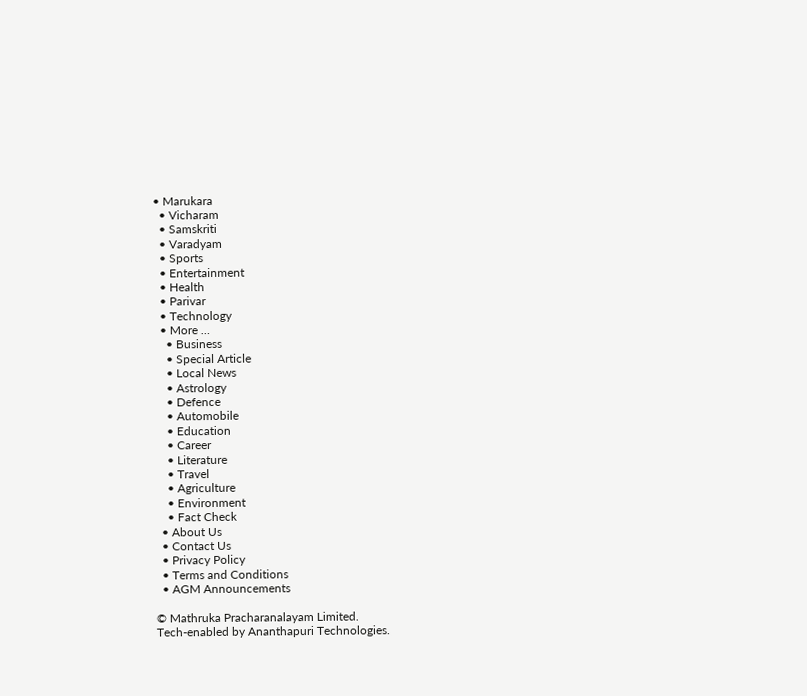• Marukara
  • Vicharam
  • Samskriti
  • Varadyam
  • Sports
  • Entertainment
  • Health
  • Parivar
  • Technology
  • More …
    • Business
    • Special Article
    • Local News
    • Astrology
    • Defence
    • Automobile
    • Education
    • Career
    • Literature
    • Travel
    • Agriculture
    • Environment
    • Fact Check
  • About Us
  • Contact Us
  • Privacy Policy
  • Terms and Conditions
  • AGM Announcements

© Mathruka Pracharanalayam Limited.
Tech-enabled by Ananthapuri Technologies.